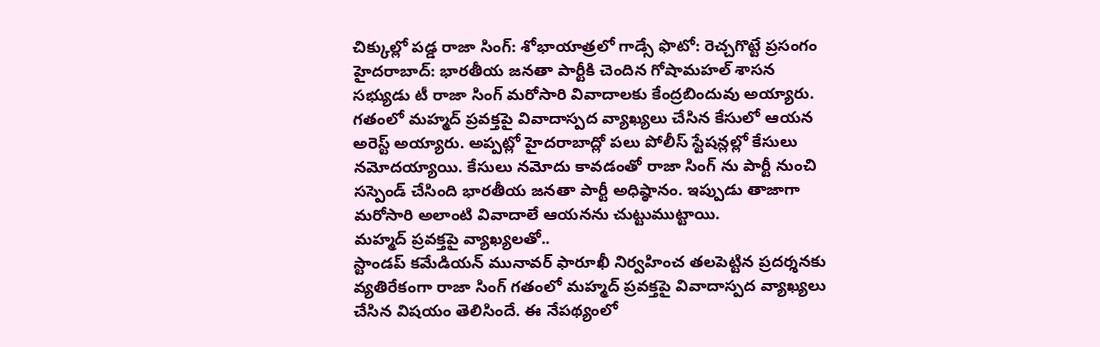చిక్కుల్లో పడ్డ రాజా సింగ్: శోభాయాత్రలో గాడ్సే ఫొటో: రెచ్చగొట్టే ప్రసంగం
హైదరాబాద్: భారతీయ జనతా పార్టీకి చెందిన గోషామహల్ శాసన సభ్యుడు టీ రాజా సింగ్ మరోసారి వివాదాలకు కేంద్రబిందువు అయ్యారు. గతంలో మహ్మద్ ప్రవక్తపై వివాదాస్పద వ్యాఖ్యలు చేసిన కేసులో ఆయన అరెస్ట్ అయ్యారు. అప్పట్లో హైదరాబాద్లో పలు పోలీస్ స్టేషన్లల్లో కేసులు నమోదయ్యాయి. కేసులు నమోదు కావడంతో రాజా సింగ్ ను పార్టీ నుంచి సస్పెండ్ చేసింది భారతీయ జనతా పార్టీ అధిష్ఠానం. ఇప్పుడు తాజాగా మరోసారి అలాంటి వివాదాలే ఆయనను చుట్టుముట్టాయి.
మహ్మద్ ప్రవక్తపై వ్యాఖ్యలతో..
స్టాండప్ కమేడియన్ మునావర్ ఫారూఖీ నిర్వహించ తలపెట్టిన ప్రదర్శనకు వ్యతిరేకంగా రాజా సింగ్ గతంలో మహ్మద్ ప్రవక్తపై వివాదాస్పద వ్యాఖ్యలు చేసిన విషయం తెలిసిందే. ఈ నేపథ్యంలో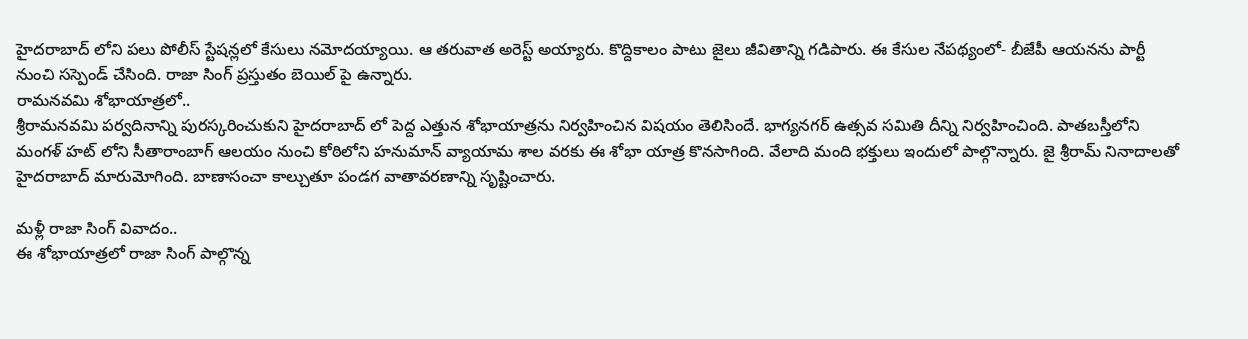హైదరాబాద్ లోని పలు పోలీస్ స్టేషన్లలో కేసులు నమోదయ్యాయి. ఆ తరువాత అరెస్ట్ అయ్యారు. కొద్దికాలం పాటు జైలు జీవితాన్ని గడిపారు. ఈ కేసుల నేపథ్యంలో- బీజేపీ ఆయనను పార్టీ నుంచి సస్పెండ్ చేసింది. రాజా సింగ్ ప్రస్తుతం బెయిల్ పై ఉన్నారు.
రామనవమి శోభాయాత్రలో..
శ్రీరామనవమి పర్వదినాన్ని పురస్కరించుకుని హైదరాబాద్ లో పెద్ద ఎత్తున శోభాయాత్రను నిర్వహించిన విషయం తెలిసిందే. భాగ్యనగర్ ఉత్సవ సమితి దీన్ని నిర్వహించింది. పాతబస్తీలోని మంగళ్ హట్ లోని సీతారాంబాగ్ ఆలయం నుంచి కోఠిలోని హనుమాన్ వ్యాయామ శాల వరకు ఈ శోభా యాత్ర కొనసాగింది. వేలాది మంది భక్తులు ఇందులో పాల్గొన్నారు. జై శ్రీరామ్ నినాదాలతో హైదరాబాద్ మారుమోగింది. బాణాసంచా కాల్చుతూ పండగ వాతావరణాన్ని సృష్టించారు.

మళ్లీ రాజా సింగ్ వివాదం..
ఈ శోభాయాత్రలో రాజా సింగ్ పాల్గొన్న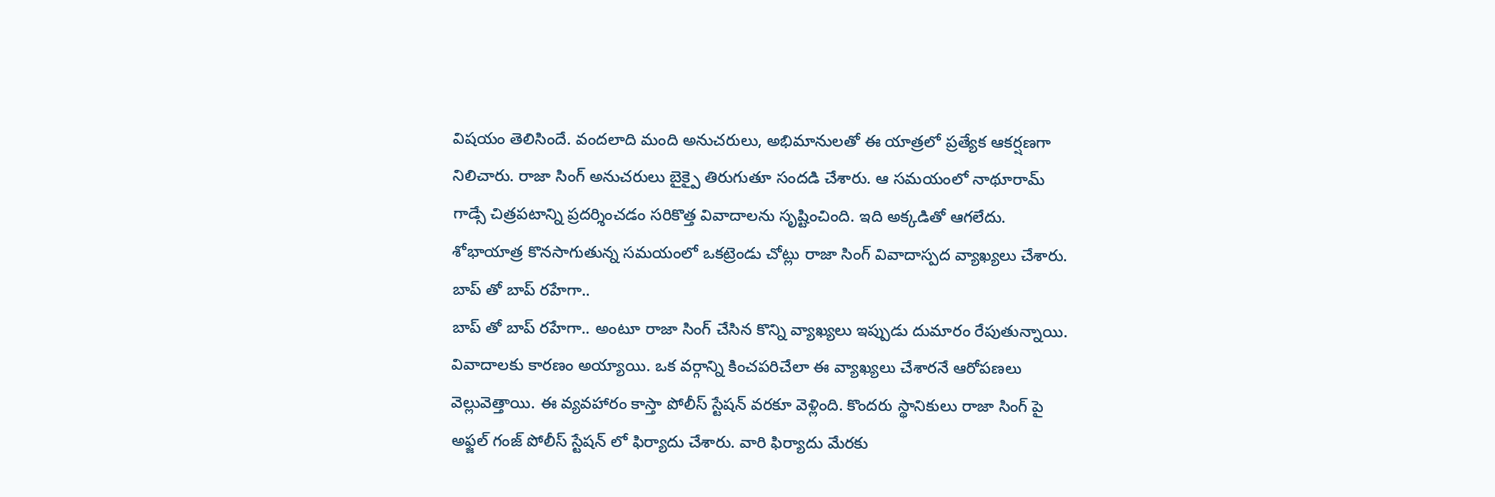విషయం తెలిసిందే. వందలాది మంది అనుచరులు, అభిమానులతో ఈ యాత్రలో ప్రత్యేక ఆకర్షణగా నిలిచారు. రాజా సింగ్ అనుచరులు బైక్పై తిరుగుతూ సందడి చేశారు. ఆ సమయంలో నాథూరామ్ గాడ్సే చిత్రపటాన్ని ప్రదర్శించడం సరికొత్త వివాదాలను సృష్టించింది. ఇది అక్కడితో ఆగలేదు. శోభాయాత్ర కొనసాగుతున్న సమయంలో ఒకట్రెండు చోట్లు రాజా సింగ్ వివాదాస్పద వ్యాఖ్యలు చేశారు.
బాప్ తో బాప్ రహేగా..
బాప్ తో బాప్ రహేగా.. అంటూ రాజా సింగ్ చేసిన కొన్ని వ్యాఖ్యలు ఇప్పుడు దుమారం రేపుతున్నాయి. వివాదాలకు కారణం అయ్యాయి. ఒక వర్గాన్ని కించపరిచేలా ఈ వ్యాఖ్యలు చేశారనే ఆరోపణలు వెల్లువెత్తాయి. ఈ వ్యవహారం కాస్తా పోలీస్ స్టేషన్ వరకూ వెళ్లింది. కొందరు స్థానికులు రాజా సింగ్ పై అఫ్జల్ గంజ్ పోలీస్ స్టేషన్ లో ఫిర్యాదు చేశారు. వారి ఫిర్యాదు మేరకు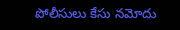పోలీసులు కేసు నమోదు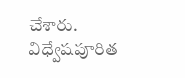చేశారు. విధ్వేషపూరిత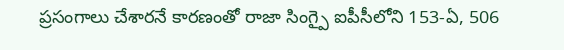ప్రసంగాలు చేశారనే కారణంతో రాజా సింగ్పై ఐపీసీలోని 153-ఏ, 506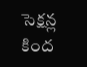సెక్షన్ల కింద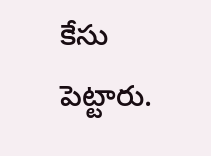కేసు పెట్టారు.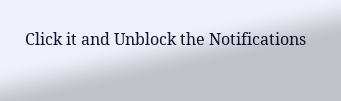Click it and Unblock the Notifications